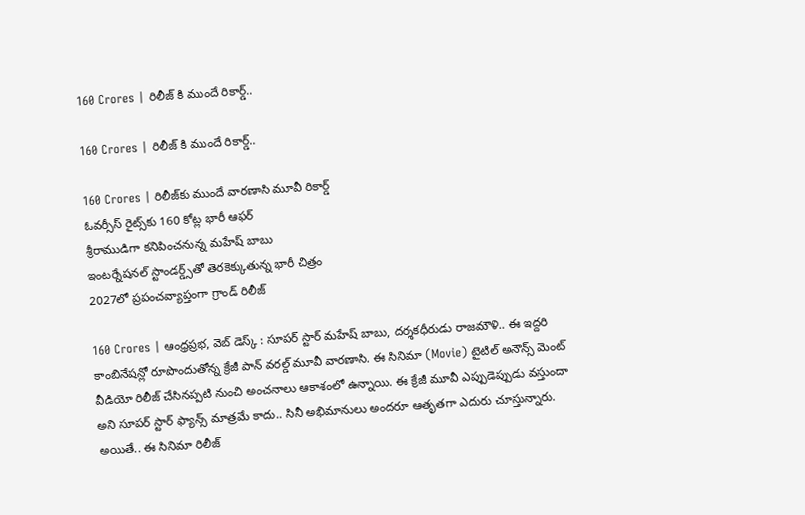160 Crores | రిలీజ్ కి ముందే రికార్డ్..

160 Crores | రిలీజ్ కి ముందే రికార్డ్..

160 Crores | రిలీజ్‌కు ముందే వారణాసి మూవీ రికార్డ్
ఓవర్సీస్ రైట్స్‌కు 160 కోట్ల భారీ ఆఫర్
శ్రీరాముడిగా కనిపించనున్న మహేష్ బాబు
ఇంటర్నేషనల్ స్టాండర్డ్స్‌తో తెరకెక్కుతున్న భారీ చిత్రం
2027లో ప్రపంచవ్యాప్తంగా గ్రాండ్ రిలీజ్

160 Crores | ఆంధ్రప్రభ, వెబ్ డెస్క్ : సూపర్ స్టార్ మహేష్‌ బాబు, దర్శకధీరుడు రాజమౌళి.. ఈ ఇద్దరి కాంబినేషన్లో రూపొందుతోన్న క్రేజీ పాన్ వరల్డ్ మూవీ వారణాసి. ఈ సినిమా (Movie) టైటిల్ అనౌన్స్ మెంట్ వీడియో రిలీజ్ చేసినప్పటి నుంచి అంచనాలు ఆకాశంలో ఉన్నాయి. ఈ క్రేజీ మూవీ ఎప్పుడెప్పుడు వస్తుందా అని సూపర్ స్టార్ ఫ్యాన్స్ మాత్రమే కాదు.. సినీ అభిమానులు అందరూ ఆతృతగా ఎదురు చూస్తున్నారు. అయితే.. ఈ సినిమా రిలీజ్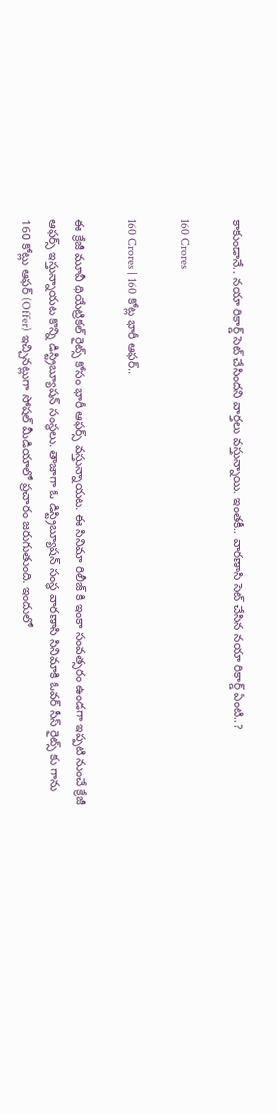కాకుండానే.. నయా రికార్డ్ సెట్ చేసిందని వార్తలు వస్తున్నాయి. ఇంతకీ.. వారణాసి సెట్ చేసిన నయా రికార్డ్ ఏంటి..?

160 Crores

160 Crores | 160 కోట్ల భారీ ఆఫర్..

ఈ క్రేజీ మూవీ థియేట్రికల్ రైట్స్ కోసం భారీ ఆఫర్స్ వస్తున్నాయట. ఈ సినిమా రిలీజ్ కి ఇంకా సంవత్సరం ఉండగా ఇప్పటి నుంచే క్రేజీ ఆఫర్స్ ఇస్తున్నాయట కొన్ని డిస్ట్రిబ్యూషన్ సంస్థలు. తాజాగా ఓ డిస్ట్రిబ్యూషన్ సంస్థ వారణాసి సినిమాకి ఓవర్ సీస్ రైట్స్ కు గాను 160 కోట్లు ఆఫర్ (Offer) ఇచ్చినట్లుగా సోషల్ మీడియాలో ప్రచారం జరుగుతుంది. ఇందులో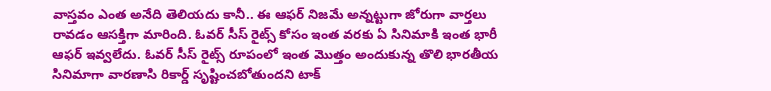వాస్తవం ఎంత అనేది తెలియదు కానీ.. ఈ ఆఫర్ నిజమే అన్నట్టుగా జోరుగా వార్తలు రావడం ఆసక్తిగా మారింది. ఓవర్ సీస్ రైట్స్ కోసం ఇంత వరకు ఏ సినిమాకి ఇంత భారీ ఆఫర్ ఇవ్వలేదు. ఓవర్ సీస్ రైట్స్ రూపంలో ఇంత మొత్తం అందుకున్న తొలి భారతీయ సినిమాగా వారణాసి రికార్డ్ సృష్టించబోతుందని టాక్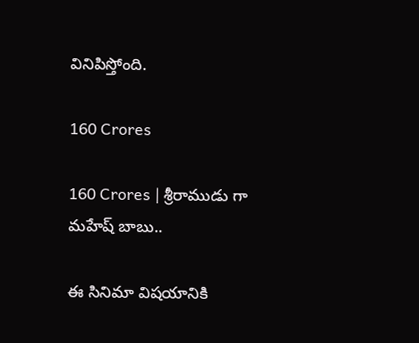వినిపిస్తోంది.

160 Crores

160 Crores | శ్రీరాముడు గా మహేష్ బాబు..

ఈ సినిమా విషయానికి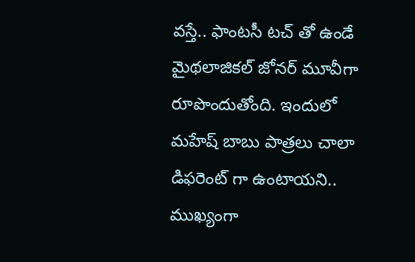వస్తే.. ఫాంటసీ టచ్ తో ఉండే మైథలాజికల్ జోనర్ మూవీగా రూపొందుతోంది. ఇందులో మహేష్ బాబు పాత్రలు చాలా డిఫరెంట్ గా ఉంటాయని.. ముఖ్యంగా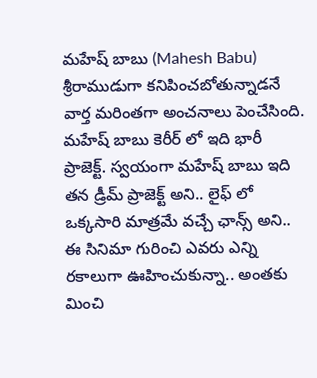మహేష్‌ బాబు (Mahesh Babu) శ్రీరాముడుగా కనిపించబోతున్నాడనే వార్త మరింతగా అంచనాలు పెంచేసింది. మహేష్ బాబు కెరీర్ లో ఇది భారీ ప్రాజెక్ట్. స్వయంగా మహేష్ బాబు ఇది తన డ్రీమ్ ప్రాజెక్ట్ అని.. లైఫ్ లో ఒక్కసారి మాత్రమే వచ్చే ఛాన్స్ అని.. ఈ సినిమా గురించి ఎవరు ఎన్ని రకాలుగా ఊహించుకున్నా.. అంతకు మించి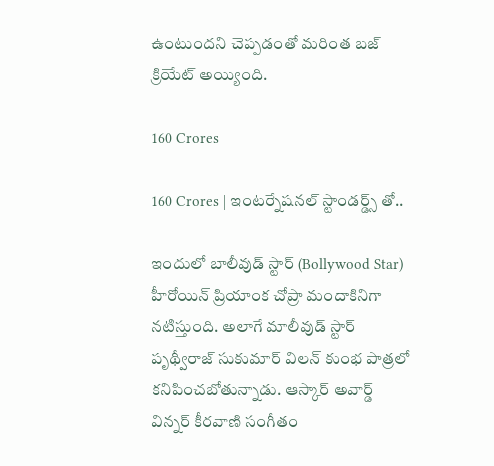ఉంటుందని చెప్పడంతో మరింత బజ్ క్రియేట్ అయ్యింది.

160 Crores

160 Crores | ఇంటర్నేషనల్ స్టాండర్డ్స్ తో..

ఇందులో బాలీవుడ్ స్టార్ (Bollywood Star) హీరోయిన్ ప్రియాంక చోప్రా మందాకినిగా నటిస్తుంది. అలాగే మాలీవుడ్ స్టార్ పృథ్వీరాజ్ సుకుమార్ విలన్ కుంభ పాత్రలో కనిపించబోతున్నాడు. ఆస్కార్ అవార్డ్ విన్నర్ కీరవాణి సంగీతం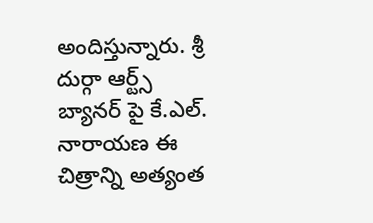అందిస్తున్నారు. శ్రీ దుర్గా ఆర్ట్స్ బ్యానర్ పై కే.ఎల్. నారాయణ ఈ చిత్రాన్ని అత్యంత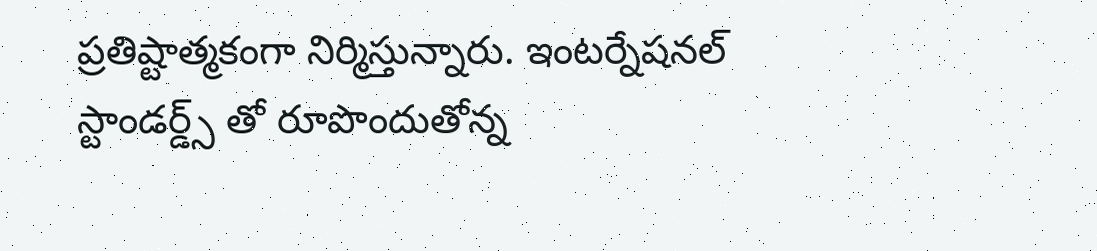ప్రతిష్టాత్మకంగా నిర్మిస్తున్నారు. ఇంటర్నేషనల్ స్టాండర్డ్స్ తో రూపొందుతోన్న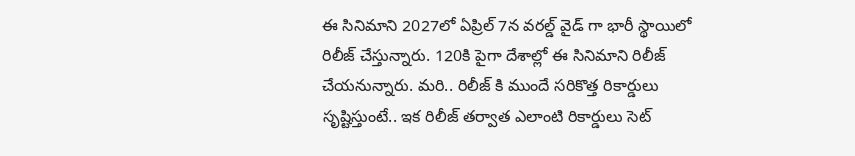ఈ సినిమాని 2027లో ఏప్రిల్ 7న వరల్డ్ వైడ్ గా భారీ స్థాయిలో రిలీజ్ చేస్తున్నారు. 120కి పైగా దేశాల్లో ఈ సినిమాని రిలీజ్ చేయనున్నారు. మరి.. రిలీజ్ కి ముందే సరికొత్త రికార్డులు సృష్టిస్తుంటే.. ఇక రిలీజ్ తర్వాత ఎలాంటి రికార్డులు సెట్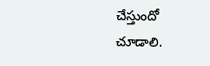చేస్తుందో చూడాలి.